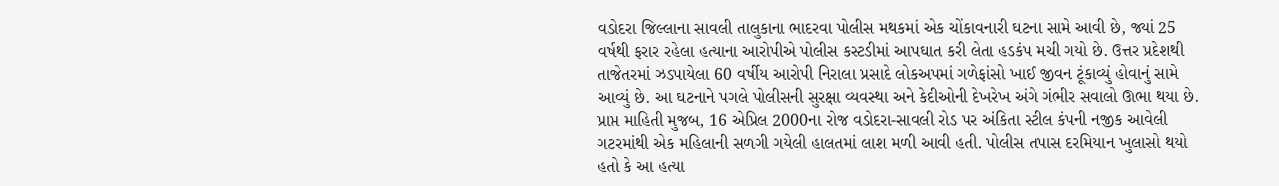વડોદરા જિલ્લાના સાવલી તાલુકાના ભાદરવા પોલીસ મથકમાં એક ચોંકાવનારી ઘટના સામે આવી છે, જ્યાં 25 વર્ષથી ફરાર રહેલા હત્યાના આરોપીએ પોલીસ કસ્ટડીમાં આપઘાત કરી લેતા હડકંપ મચી ગયો છે. ઉત્તર પ્રદેશથી તાજેતરમાં ઝડપાયેલા 60 વર્ષીય આરોપી નિરાલા પ્રસાદે લોકઅપમાં ગળેફાંસો ખાઈ જીવન ટૂંકાવ્યું હોવાનું સામે આવ્યું છે. આ ઘટનાને પગલે પોલીસની સુરક્ષા વ્યવસ્થા અને કેદીઓની દેખરેખ અંગે ગંભીર સવાલો ઊભા થયા છે.
પ્રાપ્ત માહિતી મુજબ, 16 એપ્રિલ 2000ના રોજ વડોદરા-સાવલી રોડ પર અંકિતા સ્ટીલ કંપની નજીક આવેલી ગટરમાંથી એક મહિલાની સળગી ગયેલી હાલતમાં લાશ મળી આવી હતી. પોલીસ તપાસ દરમિયાન ખુલાસો થયો હતો કે આ હત્યા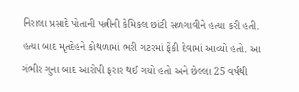નિરાલા પ્રસાદે પોતાની પત્નીની કેમિકલ છાંટી સળગાવીને હત્યા કરી હતી. હત્યા બાદ મૃતદેહને કોથળામાં ભરી ગટરમાં ફેંકી દેવામાં આવ્યો હતો. આ ગંભીર ગુના બાદ આરોપી ફરાર થઈ ગયો હતો અને છેલ્લા 25 વર્ષથી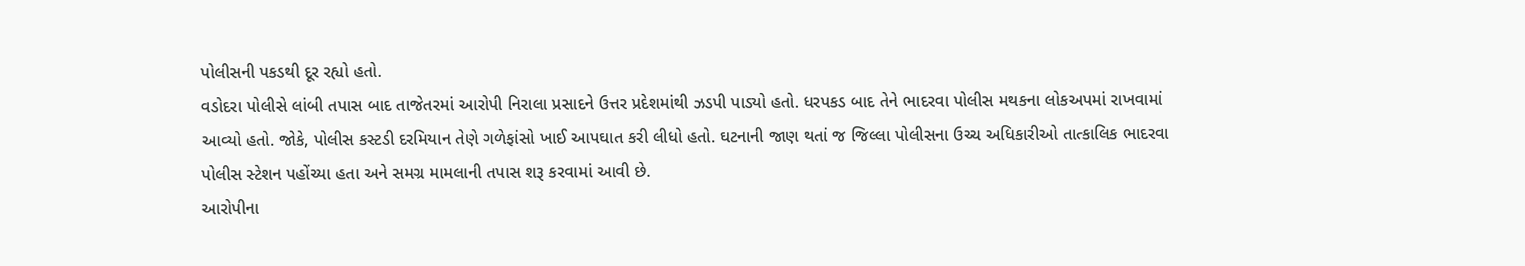પોલીસની પકડથી દૂર રહ્યો હતો.
વડોદરા પોલીસે લાંબી તપાસ બાદ તાજેતરમાં આરોપી નિરાલા પ્રસાદને ઉત્તર પ્રદેશમાંથી ઝડપી પાડ્યો હતો. ધરપકડ બાદ તેને ભાદરવા પોલીસ મથકના લોકઅપમાં રાખવામાં આવ્યો હતો. જોકે, પોલીસ કસ્ટડી દરમિયાન તેણે ગળેફાંસો ખાઈ આપઘાત કરી લીધો હતો. ઘટનાની જાણ થતાં જ જિલ્લા પોલીસના ઉચ્ચ અધિકારીઓ તાત્કાલિક ભાદરવા પોલીસ સ્ટેશન પહોંચ્યા હતા અને સમગ્ર મામલાની તપાસ શરૂ કરવામાં આવી છે.
આરોપીના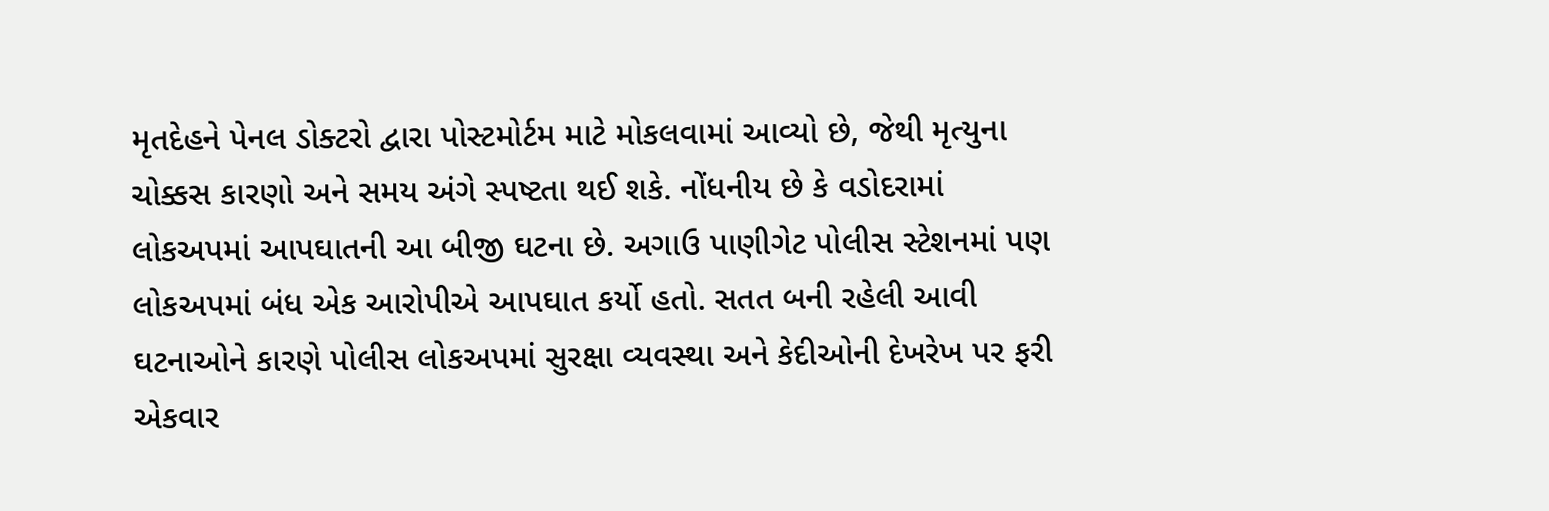મૃતદેહને પેનલ ડોક્ટરો દ્વારા પોસ્ટમોર્ટમ માટે મોકલવામાં આવ્યો છે, જેથી મૃત્યુના ચોક્કસ કારણો અને સમય અંગે સ્પષ્ટતા થઈ શકે. નોંધનીય છે કે વડોદરામાં લોકઅપમાં આપઘાતની આ બીજી ઘટના છે. અગાઉ પાણીગેટ પોલીસ સ્ટેશનમાં પણ લોકઅપમાં બંધ એક આરોપીએ આપઘાત કર્યો હતો. સતત બની રહેલી આવી ઘટનાઓને કારણે પોલીસ લોકઅપમાં સુરક્ષા વ્યવસ્થા અને કેદીઓની દેખરેખ પર ફરી એકવાર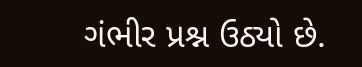ગંભીર પ્રશ્ન ઉઠ્યો છે.